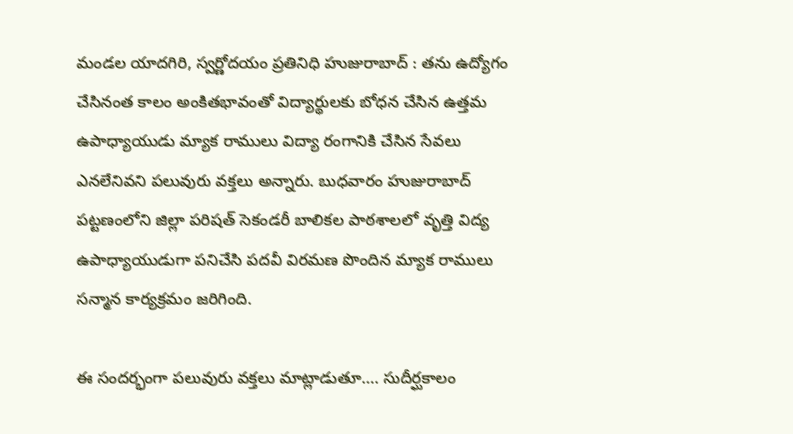మండల యాదగిరి, స్వర్ణోదయం ప్రతినిధి హుజురాబాద్ : తను ఉద్యోగం చేసినంత కాలం అంకితభావంతో విద్యార్థులకు బోధన చేసిన ఉత్తమ ఉపాధ్యాయుడు మ్యాక రాములు విద్యా రంగానికి చేసిన సేవలు ఎనలేనివని పలువురు వక్తలు అన్నారు. బుధవారం హుజురాబాద్ పట్టణంలోని జిల్లా పరిషత్ సెకండరీ బాలికల పాఠశాలలో వృత్తి విద్య ఉపాధ్యాయుడుగా పనిచేసి పదవీ విరమణ పొందిన మ్యాక రాములు సన్మాన కార్యక్రమం జరిగింది.

ఈ సందర్భంగా పలువురు వక్తలు మాట్లాడుతూ…. సుదీర్ఘకాలం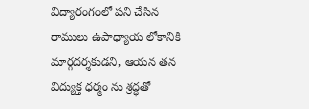విద్యారంగంలో పని చేసిన రాములు ఉపాధ్యాయ లోకానికి మార్గదర్శకుడని, ఆయన తన విద్యుక్త ధర్మం ను శ్రద్ధతో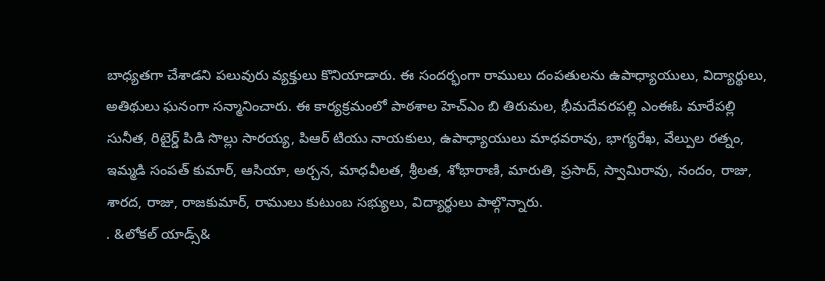బాధ్యతగా చేశాడని పలువురు వ్యక్తులు కొనియాడారు. ఈ సందర్భంగా రాములు దంపతులను ఉపాధ్యాయులు, విద్యార్థులు, అతిథులు ఘనంగా సన్మానించారు. ఈ కార్యక్రమంలో పాఠశాల హెచ్ఎం బి తిరుమల, భీమదేవరపల్లి ఎంఈఓ మారేపల్లి సునీత, రిటైర్డ్ పిడి సొల్లు సారయ్య, పిఆర్ టియు నాయకులు, ఉపాధ్యాయులు మాధవరావు, భాగ్యరేఖ, వేల్పుల రత్నం, ఇమ్మడి సంపత్ కుమార్, ఆసియా, అర్చన, మాధవీలత, శ్రీలత, శోభారాణి, మారుతి, ప్రసాద్, స్వామిరావు, నందం, రాజు, శారద, రాజు, రాజకుమార్, రాములు కుటుంబ సభ్యులు, విద్యార్థులు పాల్గొన్నారు.
. &లోకల్ యాడ్స్&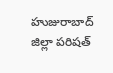హుజురాబాద్ జిల్లా పరిషత్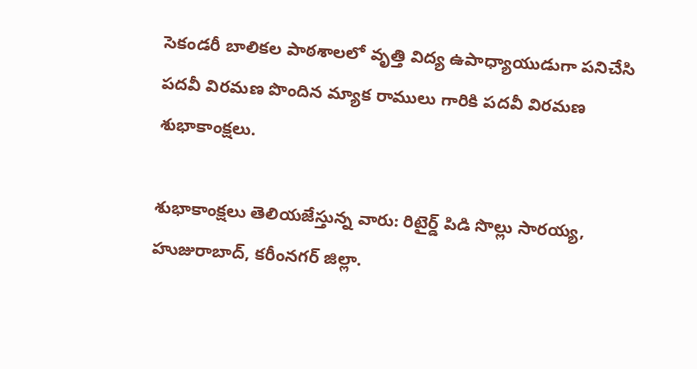సెకండరీ బాలికల పాఠశాలలో వృత్తి విద్య ఉపాధ్యాయుడుగా పనిచేసి పదవీ విరమణ పొందిన మ్యాక రాములు గారికి పదవీ విరమణ శుభాకాంక్షలు.

శుభాకాంక్షలు తెలియజేస్తున్న వారు: రిటైర్డ్ పిడి సొల్లు సారయ్య, హుజురాబాద్, కరీంనగర్ జిల్లా.